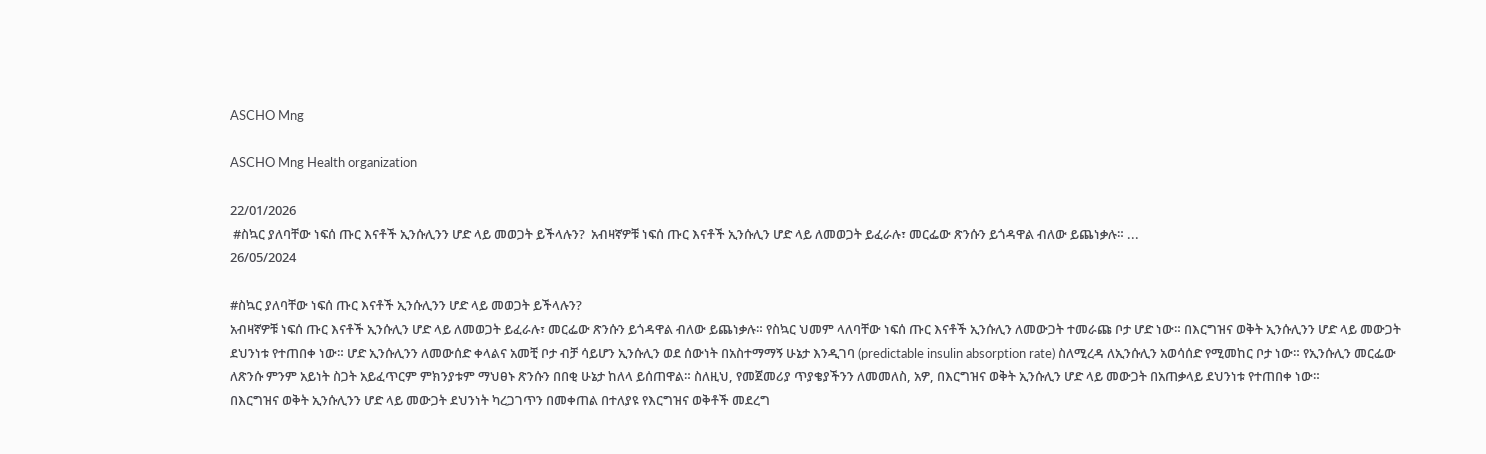ASCHO Mng

ASCHO Mng Health organization

22/01/2026
 #ስኳር ያለባቸው ነፍሰ ጡር እናቶች ኢንሱሊንን ሆድ ላይ መወጋት ይችላሉን?  አብዛኛዎቹ ነፍሰ ጡር እናቶች ኢንሱሊን ሆድ ላይ ለመወጋት ይፈራሉ፣ መርፌው ጽንሱን ይጎዳዋል ብለው ይጨነቃሉ። ...
26/05/2024

#ስኳር ያለባቸው ነፍሰ ጡር እናቶች ኢንሱሊንን ሆድ ላይ መወጋት ይችላሉን?
አብዛኛዎቹ ነፍሰ ጡር እናቶች ኢንሱሊን ሆድ ላይ ለመወጋት ይፈራሉ፣ መርፌው ጽንሱን ይጎዳዋል ብለው ይጨነቃሉ። የስኳር ህመም ላለባቸው ነፍሰ ጡር እናቶች ኢንሱሊን ለመውጋት ተመራጩ ቦታ ሆድ ነው። በእርግዝና ወቅት ኢንሱሊንን ሆድ ላይ መውጋት ደህንነቱ የተጠበቀ ነው። ሆድ ኢንሱሊንን ለመውሰድ ቀላልና አመቺ ቦታ ብቻ ሳይሆን ኢንሱሊን ወደ ሰውነት በአስተማማኝ ሁኔታ እንዲገባ (predictable insulin absorption rate) ስለሚረዳ ለኢንሱሊን አወሳሰድ የሚመከር ቦታ ነው። የኢንሱሊን መርፌው ለጽንሱ ምንም አይነት ስጋት አይፈጥርም ምክንያቱም ማህፀኑ ጽንሱን በበቂ ሁኔታ ከለላ ይሰጠዋል። ስለዚህ, የመጀመሪያ ጥያቄያችንን ለመመለስ, አዎ, በእርግዝና ወቅት ኢንሱሊን ሆድ ላይ መውጋት በአጠቃላይ ደህንነቱ የተጠበቀ ነው።
በእርግዝና ወቅት ኢንሱሊንን ሆድ ላይ መውጋት ደህንነት ካረጋገጥን በመቀጠል በተለያዩ የእርግዝና ወቅቶች መደረግ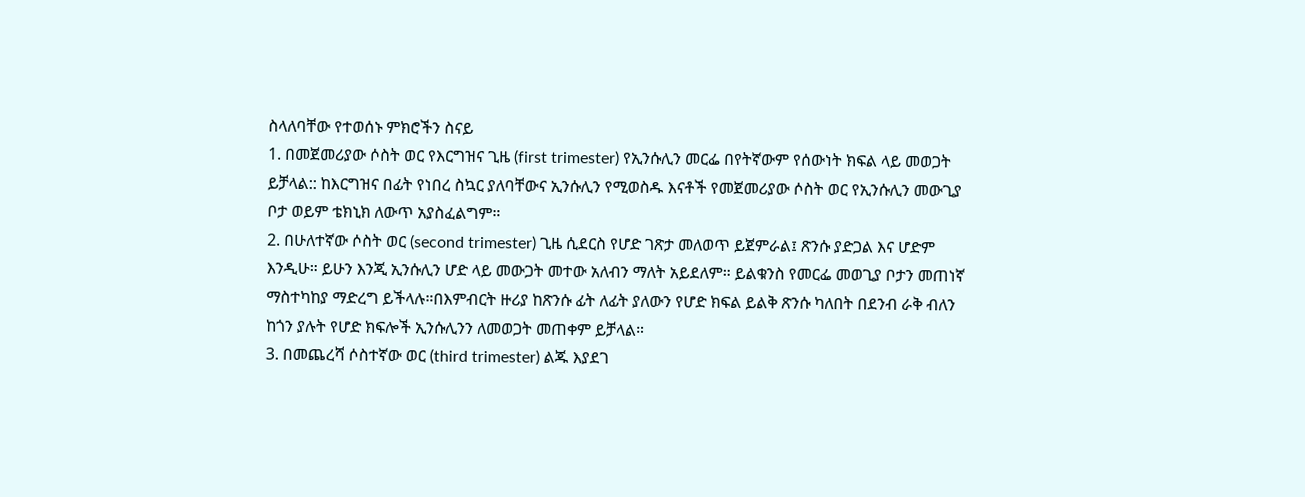ስላለባቸው የተወሰኑ ምክሮችን ስናይ
1. በመጀመሪያው ሶስት ወር የእርግዝና ጊዜ (first trimester) የኢንሱሊን መርፌ በየትኛውም የሰውነት ክፍል ላይ መወጋት ይቻላል:: ከእርግዝና በፊት የነበረ ስኳር ያለባቸውና ኢንሱሊን የሚወስዱ እናቶች የመጀመሪያው ሶስት ወር የኢንሱሊን መውጊያ ቦታ ወይም ቴክኒክ ለውጥ አያስፈልግም።
2. በሁለተኛው ሶስት ወር (second trimester) ጊዜ ሲደርስ የሆድ ገጽታ መለወጥ ይጀምራል፤ ጽንሱ ያድጋል እና ሆድም እንዲሁ። ይሁን እንጂ ኢንሱሊን ሆድ ላይ መውጋት መተው አለብን ማለት አይደለም። ይልቁንስ የመርፌ መወጊያ ቦታን መጠነኛ ማስተካከያ ማድረግ ይችላሉ።በእምብርት ዙሪያ ከጽንሱ ፊት ለፊት ያለውን የሆድ ክፍል ይልቅ ጽንሱ ካለበት በደንብ ራቅ ብለን ከጎን ያሉት የሆድ ክፍሎች ኢንሱሊንን ለመወጋት መጠቀም ይቻላል።
3. በመጨረሻ ሶስተኛው ወር (third trimester) ልጁ እያደገ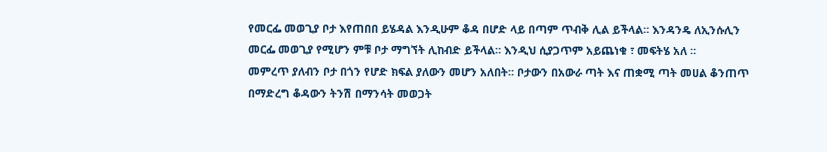የመርፌ መወጊያ ቦታ እየጠበበ ይሄዳል እንዲሁም ቆዳ በሆድ ላይ በጣም ጥብቅ ሊል ይችላል። እንዳንዴ ለኢንሱሊን መርፌ መወጊያ የሚሆን ምቹ ቦታ ማግኘት ሊከብድ ይችላል። እንዲህ ሲያጋጥም አይጨነቁ ፣ መፍትሄ አለ ።
መምረጥ ያለብን ቦታ በጎን የሆድ ክፍል ያለውን መሆን አለበት። ቦታውን በአውራ ጣት እና ጠቋሚ ጣት መሀል ቆንጠጥ በማድረግ ቆዳውን ትንሽ በማንሳት መወጋት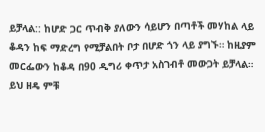ይቻላል:: ከሆድ ጋር ጥብቅ ያለውን ሳይሆን በጣቶች መሃከል ላይ ቆዳን ከፍ ማድረግ የሚቻልበት ቦታ በሆድ ጎን ላይ ያግኙ። ከዚያም መርፌውን ከቆዳ በ90 ዲግሪ ቀጥታ አስገብቶ መውጋት ይቻላል።
ይህ ዘዴ ምቹ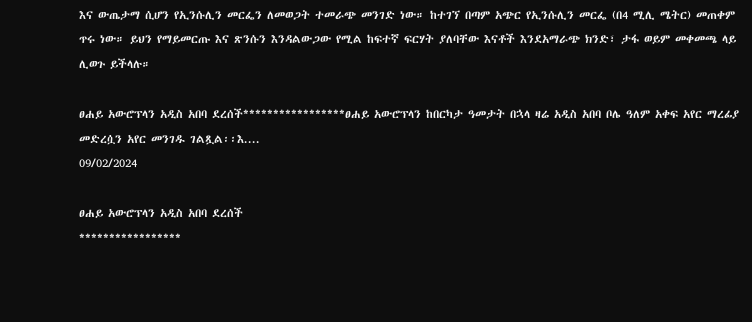እና ውጤታማ ሲሆን የኢንሱሊን መርፌን ለመወጋት ተመራጭ መንገድ ነው። ከተገኘ በጣም አጭር የኢንሱሊን መርፌ (በ4 ሚሊ ሜትር) መጠቀም ጥሩ ነው። ይህን የማይመርጡ እና ጽንሱን እንዳልውጋው የሚል ከፍተኛ ፍርሃት ያለባቸው እናቶች እንደአማራጭ ክንድ፣ ታፋ ወይም መቀመጫ ላይ ሊወጉ ይችላሉ።

ፀሐይ አውሮፕላን አዲስ አበባ ደረሰች*****************ፀሐይ አውሮፕላን ከበርካታ ዓመታት በኋላ ዛሬ አዲስ አበባ ቦሌ ዓለም አቀፍ አየር ማረፊያ መድረሷን አየር መንገዱ ገልጿል፡፡እ....
09/02/2024

ፀሐይ አውሮፕላን አዲስ አበባ ደረሰች
*****************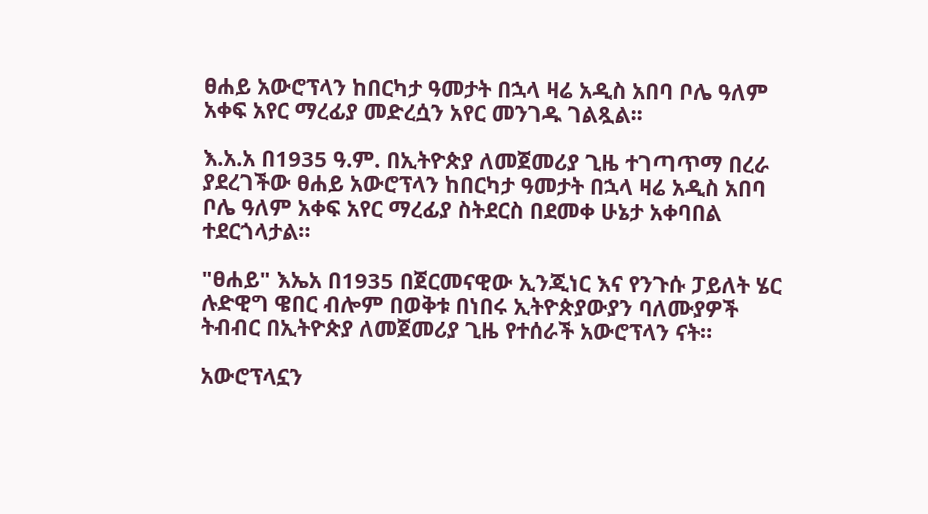ፀሐይ አውሮፕላን ከበርካታ ዓመታት በኋላ ዛሬ አዲስ አበባ ቦሌ ዓለም አቀፍ አየር ማረፊያ መድረሷን አየር መንገዱ ገልጿል፡፡

እ.አ.አ በ1935 ዓ.ም. በኢትዮጵያ ለመጀመሪያ ጊዜ ተገጣጥማ በረራ ያደረገችው ፀሐይ አውሮፕላን ከበርካታ ዓመታት በኋላ ዛሬ አዲስ አበባ ቦሌ ዓለም አቀፍ አየር ማረፊያ ስትደርስ በደመቀ ሁኔታ አቀባበል ተደርጎላታል።

"ፀሐይ" እኤአ በ1935 በጀርመናዊው ኢንጂነር እና የንጉሱ ፓይለት ሄር ሉድዊግ ዌበር ብሎም በወቅቱ በነበሩ ኢትዮጵያውያን ባለሙያዎች ትብብር በኢትዮጵያ ለመጀመሪያ ጊዜ የተሰራች አውሮፕላን ናት።

አውሮፕላኗን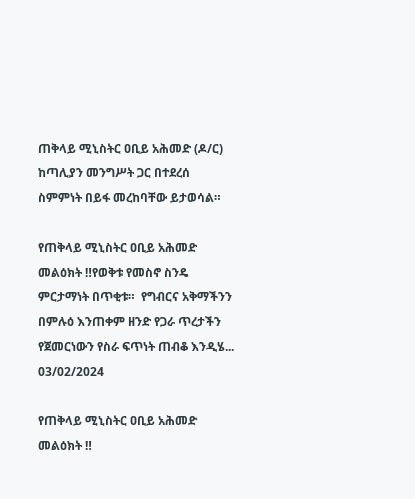ጠቅላይ ሚኒስትር ዐቢይ አሕመድ (ዶ/ር) ከጣሊያን መንግሥት ጋር በተደረሰ ስምምነት በይፋ መረከባቸው ይታወሳል።

የጠቅላይ ሚኒስትር ዐቢይ አሕመድ መልዕክት ‼የወቅቱ የመስኖ ስንዴ ምርታማነት በጥቂቱ።  የግብርና አቅማችንን በምሉዕ እንጠቀም ዘንድ የጋራ ጥረታችን የጀመርነውን የስራ ፍጥነት ጠብቆ እንዲሄ...
03/02/2024

የጠቅላይ ሚኒስትር ዐቢይ አሕመድ መልዕክት ‼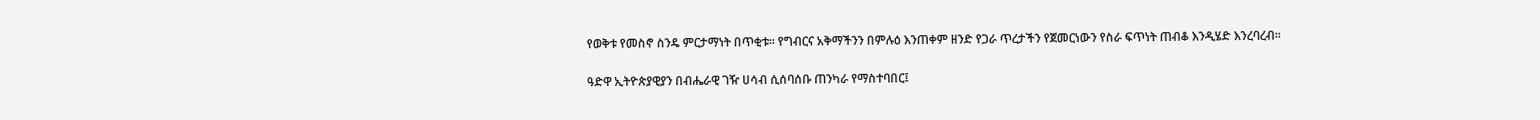የወቅቱ የመስኖ ስንዴ ምርታማነት በጥቂቱ። የግብርና አቅማችንን በምሉዕ እንጠቀም ዘንድ የጋራ ጥረታችን የጀመርነውን የስራ ፍጥነት ጠብቆ እንዲሄድ እንረባረብ።

ዓድዋ ኢትዮጵያዊያን በብሔራዊ ገዥ ሀሳብ ሲሰባሰቡ ጠንካራ የማስተባበር፤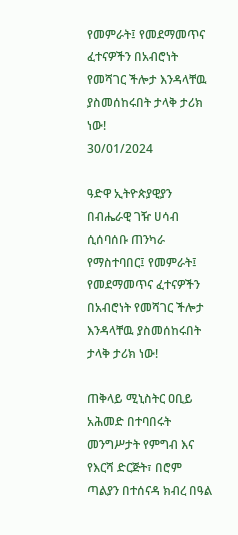የመምራት፤ የመደማመጥና ፈተናዎችን በአብሮነት የመሻገር ችሎታ እንዳላቸዉ ያስመሰከሩበት ታላቅ ታሪክ ነው!
30/01/2024

ዓድዋ ኢትዮጵያዊያን በብሔራዊ ገዥ ሀሳብ ሲሰባሰቡ ጠንካራ የማስተባበር፤ የመምራት፤ የመደማመጥና ፈተናዎችን በአብሮነት የመሻገር ችሎታ እንዳላቸዉ ያስመሰከሩበት ታላቅ ታሪክ ነው!

ጠቅላይ ሚኒስትር ዐቢይ አሕመድ በተባበሩት መንግሥታት የምግብ እና የእርሻ ድርጅት፣ በሮም ጣልያን በተሰናዳ ክብረ በዓል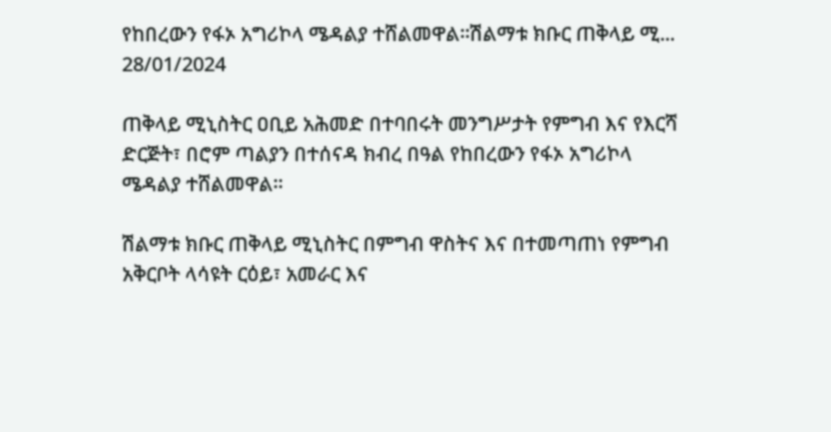የከበረውን የፋኦ አግሪኮላ ሜዳልያ ተሸልመዋል።ሽልማቱ ክቡር ጠቅላይ ሚ...
28/01/2024

ጠቅላይ ሚኒስትር ዐቢይ አሕመድ በተባበሩት መንግሥታት የምግብ እና የእርሻ ድርጅት፣ በሮም ጣልያን በተሰናዳ ክብረ በዓል የከበረውን የፋኦ አግሪኮላ ሜዳልያ ተሸልመዋል።

ሽልማቱ ክቡር ጠቅላይ ሚኒስትር በምግብ ዋስትና እና በተመጣጠነ የምግብ አቅርቦት ላሳዩት ርዕይ፣ አመራር እና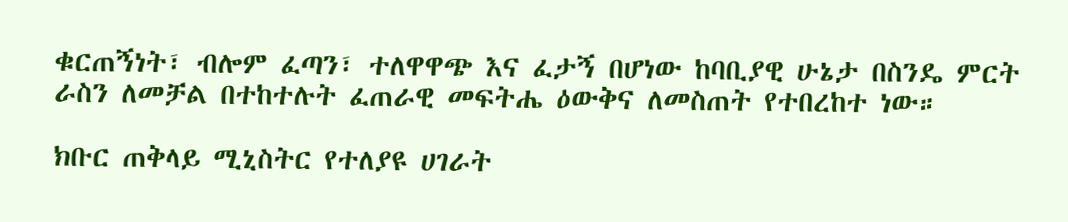ቁርጠኝነት፣ ብሎም ፈጣን፣ ተለዋዋጭ እና ፈታኝ በሆነው ከባቢያዊ ሁኔታ በስንዴ ምርት ራስን ለመቻል በተከተሉት ፈጠራዊ መፍትሔ ዕውቅና ለመስጠት የተበረከተ ነው።

ክቡር ጠቅላይ ሚኒስትር የተለያዩ ሀገራት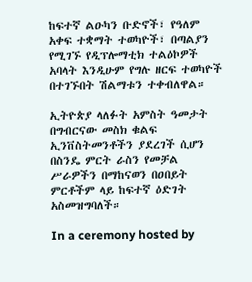ከፍተኛ ልዑካን ቡድኖች፣ የዓለም አቀፍ ተቋማት ተወካዮች፣ በጣልያን የሚገኙ የዲፕሎማቲክ ተልዕኮዎች አባላት እንዲሁም የግሉ ዘርፍ ተወካዮች በተገኙበት ሽልማቱን ተቀብለዋል።

ኢትዮጵያ ላለፉት አምስት ዓመታት በግብርናው መስክ ቁልፍ ኢንቨስትመንቶችን ያደረገች ሲሆን በስንዴ ምርት ራስን የመቻል ሥራዎችን በማከናወን በዐበይት ምርቶችም ላይ ከፍተኛ ዕድገት አስመዝግባለች።

In a ceremony hosted by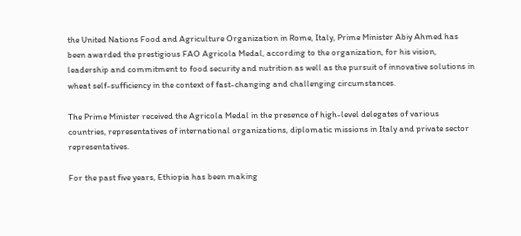the United Nations Food and Agriculture Organization in Rome, Italy, Prime Minister Abiy Ahmed has been awarded the prestigious FAO Agricola Medal, according to the organization, for his vision, leadership and commitment to food security and nutrition as well as the pursuit of innovative solutions in wheat self-sufficiency in the context of fast-changing and challenging circumstances.

The Prime Minister received the Agricola Medal in the presence of high-level delegates of various countries, representatives of international organizations, diplomatic missions in Italy and private sector representatives.

For the past five years, Ethiopia has been making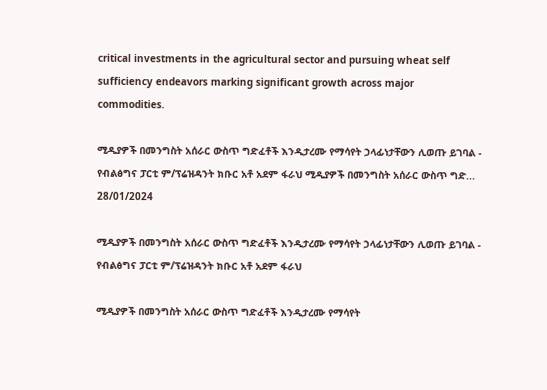critical investments in the agricultural sector and pursuing wheat self sufficiency endeavors marking significant growth across major commodities.

ሚዲያዎች በመንግስት አሰራር ውስጥ ግድፈቶች እንዲታረሙ የማሳየት ኃላፊነታቸውን ሊወጡ ይገባል - የብልፅግና ፓርቲ ም/ፕሬዝዳንት ክቡር አቶ አደም ፋራህ ሚዲያዎች በመንግስት አሰራር ውስጥ ግድ...
28/01/2024

ሚዲያዎች በመንግስት አሰራር ውስጥ ግድፈቶች እንዲታረሙ የማሳየት ኃላፊነታቸውን ሊወጡ ይገባል - የብልፅግና ፓርቲ ም/ፕሬዝዳንት ክቡር አቶ አደም ፋራህ

ሚዲያዎች በመንግስት አሰራር ውስጥ ግድፈቶች እንዲታረሙ የማሳየት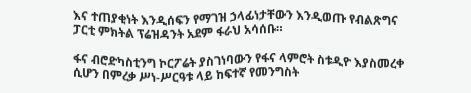እና ተጠያቂነት እንዲሰፍን የማገዝ ኃላፊነታቸውን እንዲወጡ የብልጽግና ፓርቲ ምክትል ፕሬዝዳንት አደም ፋራህ አሳሰቡ።

ፋና ብሮድካስቲንግ ኮርፖሬት ያስገነባውን የፋና ላምሮት ስቱዲዮ እያስመረቀ ሲሆን በምረቃ ሥነ-ሥርዓቱ ላይ ከፍተኛ የመንግስት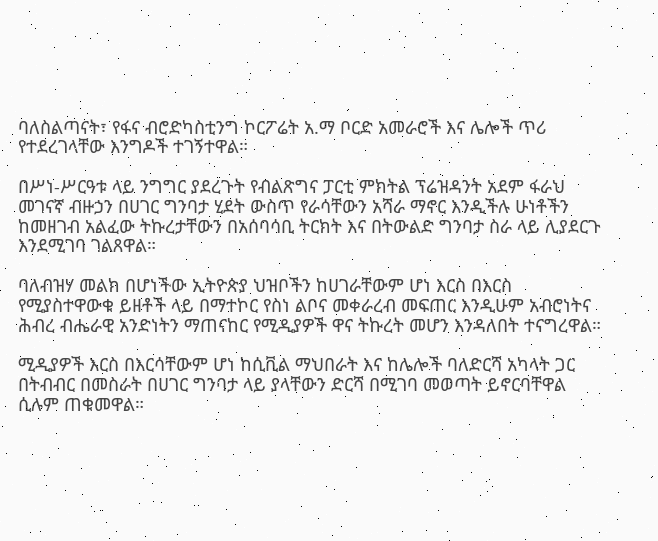ባለስልጣናት፣ የፋና ብሮድካስቲንግ ኮርፖሬት አ.ማ ቦርድ አመራሮች እና ሌሎች ጥሪ የተደረገላቸው እንግዶች ተገኝተዋል።

በሥነ-ሥርዓቱ ላይ ንግግር ያደረጉት የብልጽግና ፓርቲ ምክትል ፕሬዝዳንት አደም ፋራህ መገናኛ ብዙኃን በሀገር ግንባታ ሂደት ውስጥ የራሳቸውን አሻራ ማኖር እንዲችሉ ሁነቶችን ከመዘገብ አልፈው ትኩረታቸውን በአሰባሳቢ ትርክት እና በትውልድ ግንባታ ስራ ላይ ሊያደርጉ እንደሚገባ ገልጸዋል።

ባለብዝሃ መልክ በሆነችው ኢትዮጵያ ህዝቦችን ከሀገራቸውም ሆነ እርስ በእርስ የሚያስተዋውቁ ይዘቶች ላይ በማተኮር የስነ ልቦና መቀራረብ መፍጠር እንዲሁም አብሮነትና ሕብረ ብሔራዊ አንድነትን ማጠናከር የሚዲያዎች ዋና ትኩረት መሆን እንዳለበት ተናግረዋል።

ሚዲያዎች እርስ በእርሳቸውም ሆነ ከሲቪል ማህበራት እና ከሌሎች ባለድርሻ አካላት ጋር በትብብር በመስራት በሀገር ግንባታ ላይ ያላቸውን ድርሻ በሚገባ መወጣት ይኖርባቸዋል ሲሉም ጠቁመዋል።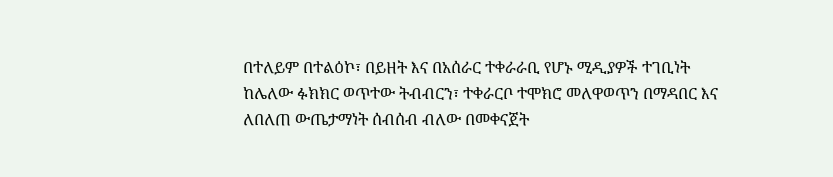በተለይም በተልዕኮ፣ በይዘት እና በአሰራር ተቀራራቢ የሆኑ ሚዲያዎች ተገቢነት ከሌለው ፉክክር ወጥተው ትብብርን፣ ተቀራርቦ ተሞክሮ መለዋወጥን በማዳበር እና ለበለጠ ውጤታማነት ሰብሰብ ብለው በመቀናጀት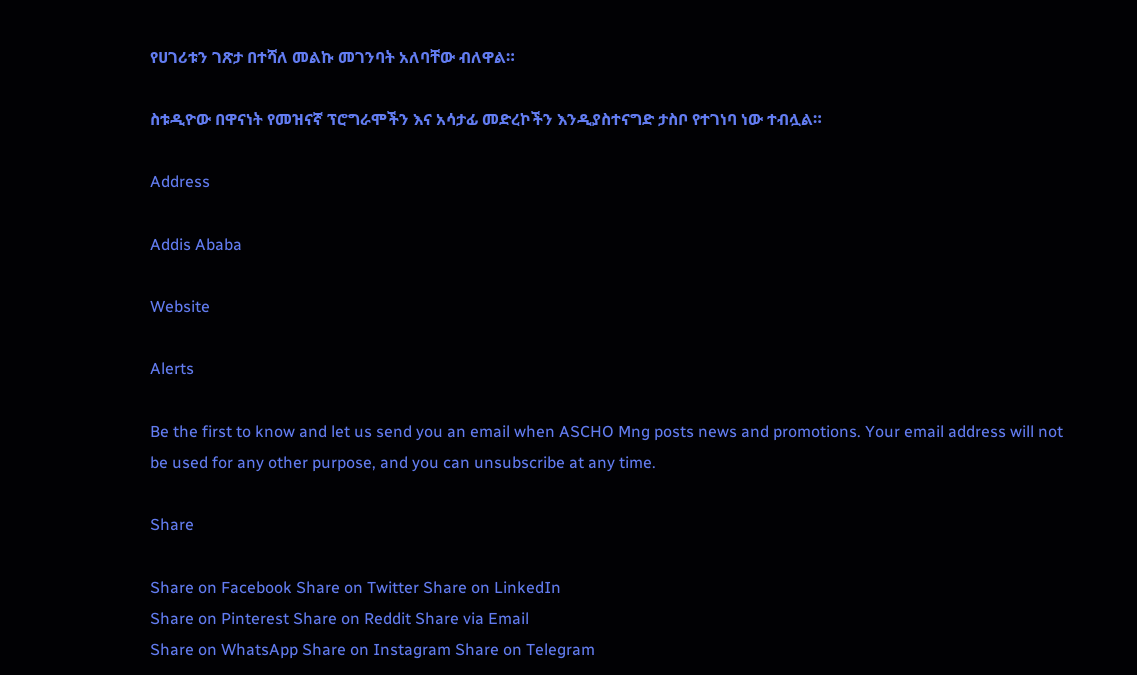የሀገሪቱን ገጽታ በተሻለ መልኩ መገንባት አለባቸው ብለዋል።

ስቱዲዮው በዋናነት የመዝናኛ ፕሮግራሞችን እና አሳታፊ መድረኮችን እንዲያስተናግድ ታስቦ የተገነባ ነው ተብሏል።

Address

Addis Ababa

Website

Alerts

Be the first to know and let us send you an email when ASCHO Mng posts news and promotions. Your email address will not be used for any other purpose, and you can unsubscribe at any time.

Share

Share on Facebook Share on Twitter Share on LinkedIn
Share on Pinterest Share on Reddit Share via Email
Share on WhatsApp Share on Instagram Share on Telegram